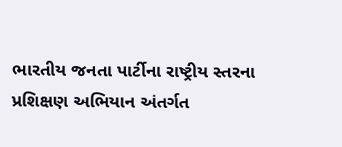ભારતીય જનતા પાર્ટીના રાષ્ટ્રીય સ્તરના પ્રશિક્ષણ અભિયાન અંતર્ગત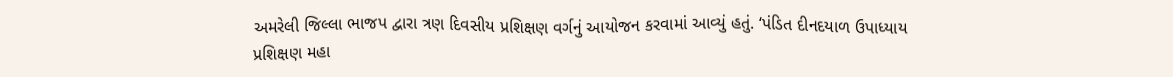અમરેલી જિલ્લા ભાજપ દ્વારા ત્રણ દિવસીય પ્રશિક્ષણ વર્ગનું આયોજન કરવામાં આવ્યું હતું. ‘પંડિત દીનદયાળ ઉપાધ્યાય પ્રશિક્ષણ મહા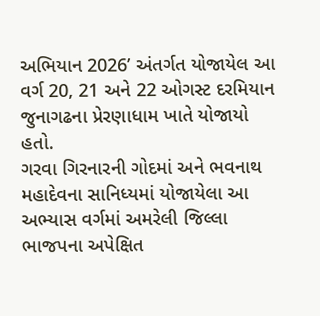અભિયાન 2026’ અંતર્ગત યોજાયેલ આ વર્ગ 20, 21 અને 22 ઓગસ્ટ દરમિયાન જુનાગઢના પ્રેરણાધામ ખાતે યોજાયો હતો.
ગરવા ગિરનારની ગોદમાં અને ભવનાથ મહાદેવના સાનિધ્યમાં યોજાયેલા આ અભ્યાસ વર્ગમાં અમરેલી જિલ્લા ભાજપના અપેક્ષિત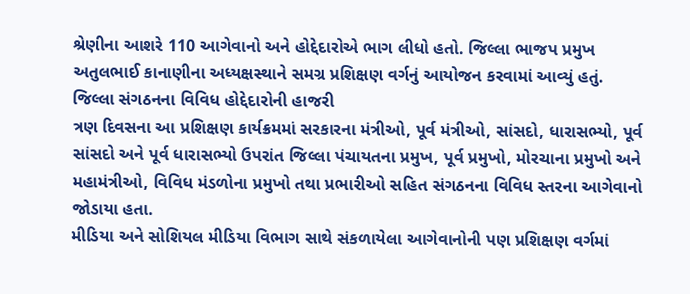શ્રેણીના આશરે 110 આગેવાનો અને હોદ્દેદારોએ ભાગ લીધો હતો. જિલ્લા ભાજપ પ્રમુખ અતુલભાઈ કાનાણીના અધ્યક્ષસ્થાને સમગ્ર પ્રશિક્ષણ વર્ગનું આયોજન કરવામાં આવ્યું હતું.
જિલ્લા સંગઠનના વિવિધ હોદ્દેદારોની હાજરી
ત્રણ દિવસના આ પ્રશિક્ષણ કાર્યક્રમમાં સરકારના મંત્રીઓ, પૂર્વ મંત્રીઓ, સાંસદો, ધારાસભ્યો, પૂર્વ સાંસદો અને પૂર્વ ધારાસભ્યો ઉપરાંત જિલ્લા પંચાયતના પ્રમુખ, પૂર્વ પ્રમુખો, મોરચાના પ્રમુખો અને મહામંત્રીઓ, વિવિધ મંડળોના પ્રમુખો તથા પ્રભારીઓ સહિત સંગઠનના વિવિધ સ્તરના આગેવાનો જોડાયા હતા.
મીડિયા અને સોશિયલ મીડિયા વિભાગ સાથે સંકળાયેલા આગેવાનોની પણ પ્રશિક્ષણ વર્ગમાં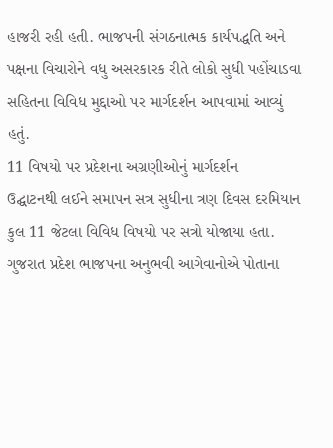હાજરી રહી હતી. ભાજપની સંગઠનાત્મક કાર્યપદ્ધતિ અને પક્ષના વિચારોને વધુ અસરકારક રીતે લોકો સુધી પહોંચાડવા સહિતના વિવિધ મુદ્દાઓ પર માર્ગદર્શન આપવામાં આવ્યું હતું.
11 વિષયો પર પ્રદેશના અગ્રણીઓનું માર્ગદર્શન
ઉદ્ઘાટનથી લઈને સમાપન સત્ર સુધીના ત્રણ દિવસ દરમિયાન કુલ 11 જેટલા વિવિધ વિષયો પર સત્રો યોજાયા હતા. ગુજરાત પ્રદેશ ભાજપના અનુભવી આગેવાનોએ પોતાના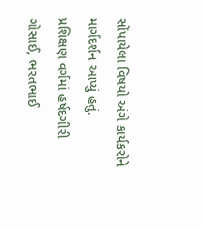સોંપાયેલા વિષયો અંગે કાર્યકરોને માર્ગદર્શન આપ્યું હતું.
પ્રશિક્ષણ વર્ગમાં હર્ષદગીરી ગોસાઈ, ભરતભાઈ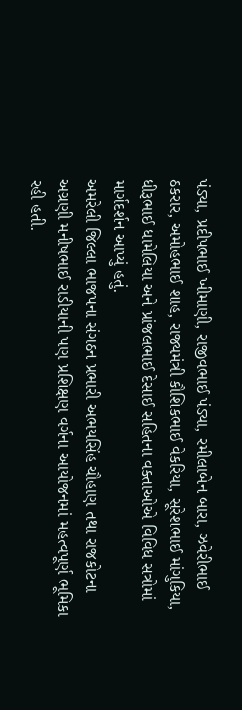પંડ્યા, પ્રદીપભાઈ ખીમાણી, રાજીવભાઈ પંડ્યા, રમીલાબેન બારા, ઝવેરીભાઈ ઠકરાર, અમોહભાઈ શાહ, રાજ્યમંત્રી કૌશિકભાઈ વેકરિયા, સૂરેશભાઈ માંગુકિયા, ધીરૂભાઈ ધામેલિયા અને પ્રાંજલભાઈ દેસાઈ સહિતના વક્તાઓએ વિવિધ સત્રોમાં માર્ગદર્શન આપ્યું હતું.
અમરેલી જિલ્લા ભાજપના સંગઠન પ્રભારી અભયસિંહ ચૌહાણ તથા રાજકોટના અગ્રણી મનીષભાઈ રાડીયાની પણ પ્રશિક્ષણ વર્ગના આયોજનમાં મહત્વપૂર્ણ ભૂમિકા રહી હતી.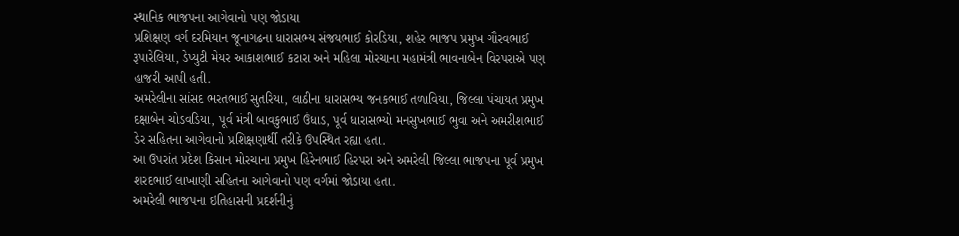સ્થાનિક ભાજપના આગેવાનો પણ જોડાયા
પ્રશિક્ષણ વર્ગ દરમિયાન જૂનાગઢના ધારાસભ્ય સંજયભાઈ કોરડિયા, શહેર ભાજપ પ્રમુખ ગૌરવભાઈ રૂપારેલિયા, ડેપ્યુટી મેયર આકાશભાઈ કટારા અને મહિલા મોરચાના મહામંત્રી ભાવનાબેન વિરપરાએ પણ હાજરી આપી હતી.
અમરેલીના સાંસદ ભરતભાઈ સુતરિયા, લાઠીના ધારાસભ્ય જનકભાઈ તળાવિયા, જિલ્લા પંચાયત પ્રમુખ દક્ષાબેન ચોડવડિયા, પૂર્વ મંત્રી બાવકુભાઈ ઉંધાડ, પૂર્વ ધારાસભ્યો મનસુખભાઈ ભુવા અને અમરીશભાઈ ડેર સહિતના આગેવાનો પ્રશિક્ષણાર્થી તરીકે ઉપસ્થિત રહ્યા હતા.
આ ઉપરાંત પ્રદેશ કિસાન મોરચાના પ્રમુખ હિરેનભાઈ હિરપરા અને અમરેલી જિલ્લા ભાજપના પૂર્વ પ્રમુખ શરદભાઈ લાખાણી સહિતના આગેવાનો પણ વર્ગમાં જોડાયા હતા.
અમરેલી ભાજપના ઇતિહાસની પ્રદર્શનીનું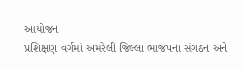આયોજન
પ્રશિક્ષણ વર્ગમાં અમરેલી જિલ્લા ભાજપના સંગઠન અને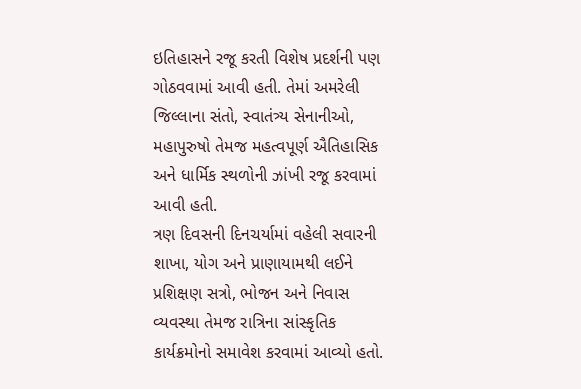ઇતિહાસને રજૂ કરતી વિશેષ પ્રદર્શની પણ ગોઠવવામાં આવી હતી. તેમાં અમરેલી જિલ્લાના સંતો, સ્વાતંત્ર્ય સેનાનીઓ, મહાપુરુષો તેમજ મહત્વપૂર્ણ ઐતિહાસિક અને ધાર્મિક સ્થળોની ઝાંખી રજૂ કરવામાં આવી હતી.
ત્રણ દિવસની દિનચર્યામાં વહેલી સવારની શાખા, યોગ અને પ્રાણાયામથી લઈને પ્રશિક્ષણ સત્રો, ભોજન અને નિવાસ વ્યવસ્થા તેમજ રાત્રિના સાંસ્કૃતિક કાર્યક્રમોનો સમાવેશ કરવામાં આવ્યો હતો.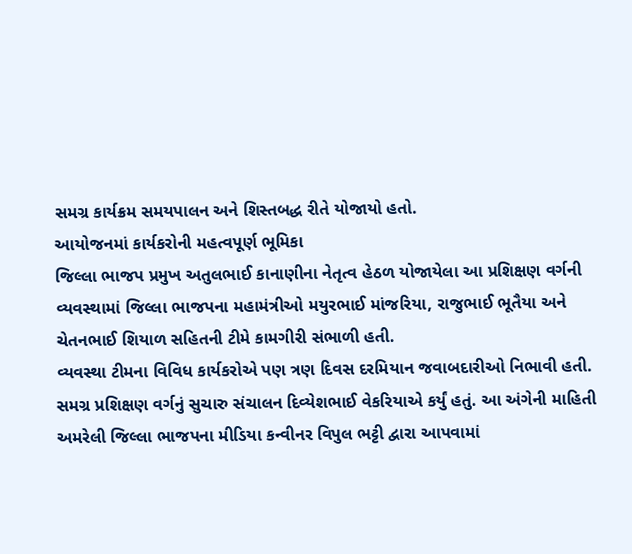સમગ્ર કાર્યક્રમ સમયપાલન અને શિસ્તબદ્ધ રીતે યોજાયો હતો.
આયોજનમાં કાર્યકરોની મહત્વપૂર્ણ ભૂમિકા
જિલ્લા ભાજપ પ્રમુખ અતુલભાઈ કાનાણીના નેતૃત્વ હેઠળ યોજાયેલા આ પ્રશિક્ષણ વર્ગની વ્યવસ્થામાં જિલ્લા ભાજપના મહામંત્રીઓ મયુરભાઈ માંજરિયા, રાજુભાઈ ભૂતૈયા અને ચેતનભાઈ શિયાળ સહિતની ટીમે કામગીરી સંભાળી હતી.
વ્યવસ્થા ટીમના વિવિધ કાર્યકરોએ પણ ત્રણ દિવસ દરમિયાન જવાબદારીઓ નિભાવી હતી. સમગ્ર પ્રશિક્ષણ વર્ગનું સુચારુ સંચાલન દિવ્યેશભાઈ વેકરિયાએ કર્યું હતું. આ અંગેની માહિતી અમરેલી જિલ્લા ભાજપના મીડિયા કન્વીનર વિપુલ ભટ્ટી દ્વારા આપવામાં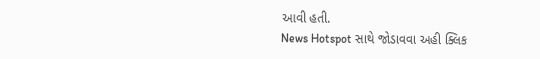આવી હતી.
News Hotspot સાથે જોડાવવા અહી ક્લિક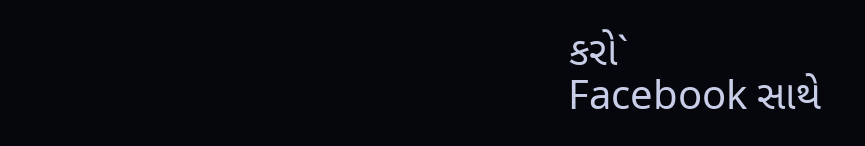કરો`
Facebook સાથે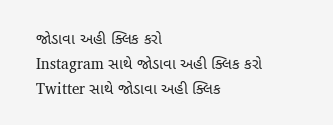જોડાવા અહી ક્લિક કરો
Instagram સાથે જોડાવા અહી ક્લિક કરો
Twitter સાથે જોડાવા અહી ક્લિક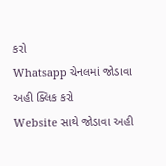કરો
Whatsapp ચેનલમાં જોડાવા અહી ક્લિક કરો
Website સાથે જોડાવા અહી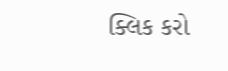ક્લિક કરો